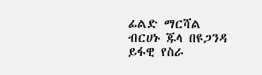ፊልድ ማርሻል ብርሀኑ ጁላ በዩጋንዳ ይፋዊ የስራ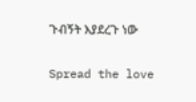ጉብኝት እያደረጉ ነው

Spread the love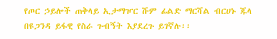የጦር ኃይሎች ጠቅላይ ኢታማዦር ሹም ፊልድ ማርሻል ብርሀኑ ጁላ በዩጋንዳ ይፋዊ የስራ ጉብኝት እያደረጉ ይገኛሉ፡፡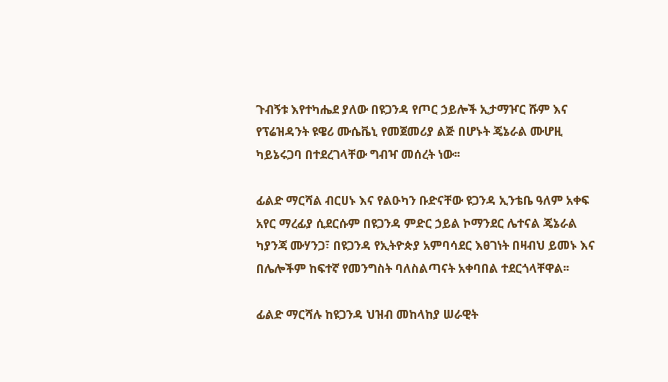ጉብኝቱ እየተካሔደ ያለው በዩጋንዳ የጦር ኃይሎች ኢታማዦር ሹም እና የፕሬዝዳንት ዩዌሪ ሙሴቬኒ የመጀመሪያ ልጅ በሆኑት ጄኔራል ሙሆዚ ካይኔሩጋባ በተደረገላቸው ግብዣ መሰረት ነው፡፡

ፊልድ ማርሻል ብርሀኑ እና የልዑካን ቡድናቸው ዩጋንዳ ኢንቴቤ ዓለም አቀፍ አየር ማረፊያ ሲደርሱም በዩጋንዳ ምድር ኃይል ኮማንደር ሌተናል ጄኔራል ካያንጃ ሙሃንጋ፣ በዩጋንዳ የኢትዮጵያ አምባሳደር እፀገነት በዛብህ ይመኑ እና በሌሎችም ከፍተኛ የመንግስት ባለስልጣናት አቀባበል ተደርጎላቸዋል፡፡

ፊልድ ማርሻሉ ከዩጋንዳ ህዝብ መከላከያ ሠራዊት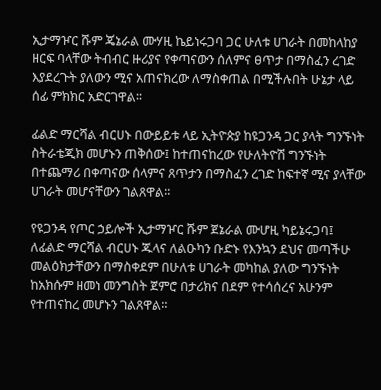ኢታማዦር ሹም ጄኔራል ሙሃዚ ኬይነሩጋባ ጋር ሁለቱ ሀገራት በመከላከያ ዘርፍ ባላቸው ትብብር ዙሪያና የቀጣናውን ሰለምና ፀጥታ በማስፈን ረገድ እያደረጉት ያለውን ሚና አጠናክረው ለማስቀጠል በሚችሉበት ሁኔታ ላይ ሰፊ ምክክር አድርገዋል፡፡

ፊልድ ማርሻል ብርሀኑ በውይይቱ ላይ ኢትዮጵያ ከዩጋንዳ ጋር ያላት ግንኙነት ስትራቴጂክ መሆኑን ጠቅሰው፤ ከተጠናከረው የሁለትዮሽ ግንኙነት በተጨማሪ በቀጣናው ሰላምና ጸጥታን በማስፈን ረገድ ከፍተኛ ሚና ያላቸው ሀገራት መሆናቸውን ገልጸዋል፡፡

የዩጋንዳ የጦር ኃይሎች ኢታማዦር ሹም ጀኔራል ሙሆዚ ካይኔሩጋባ፤ ለፊልድ ማርሻል ብርሀኑ ጁላና ለልዑካን ቡድኑ የእንኳን ደህና መጣችሁ መልዕክታቸውን በማስቀደም በሁለቱ ሀገራት መካከል ያለው ግንኙነት ከአክሱም ዘመነ መንግስት ጀምሮ በታሪክና በደም የተሳሰረና አሁንም የተጠናከረ መሆኑን ገልጸዋል።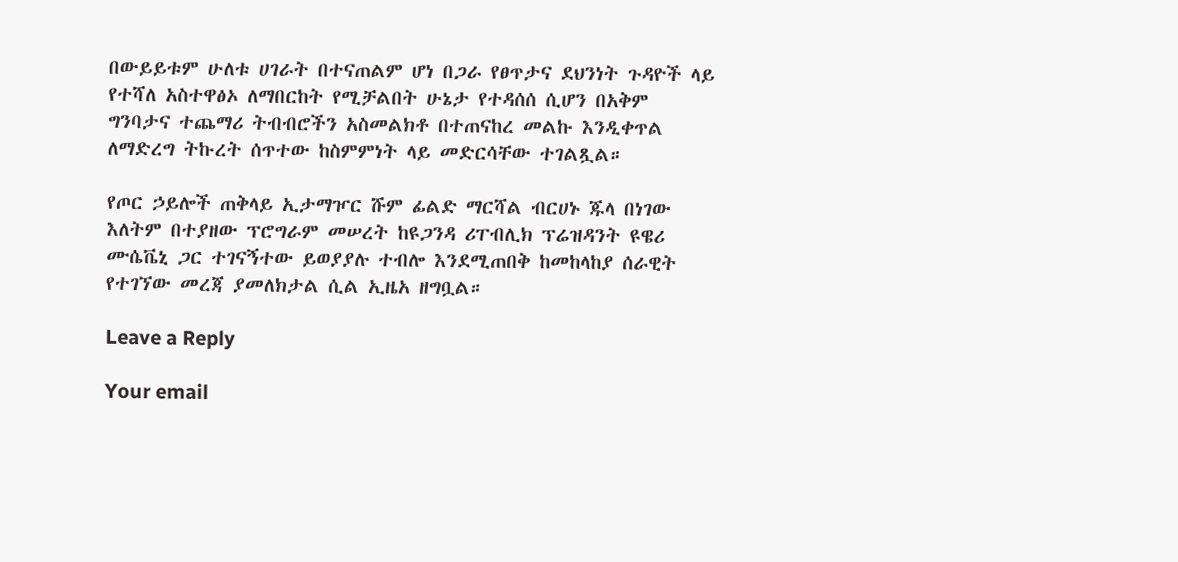በውይይቱም ሁለቱ ሀገራት በተናጠልም ሆነ በጋራ የፀጥታና ደህንነት ጉዳዮች ላይ የተሻለ አስተዋፅኦ ለማበርከት የሚቻልበት ሁኔታ የተዳሰሰ ሲሆን በአቅም ግንባታና ተጨማሪ ትብብሮችን አስመልክቶ በተጠናከረ መልኩ እንዲቀጥል ለማድረግ ትኩረት ሰጥተው ከስምምነት ላይ መድርሳቸው ተገልጿል።

የጦር ኃይሎች ጠቅላይ ኢታማዦር ሹም ፊልድ ማርሻል ብርሀኑ ጁላ በነገው እለትም በተያዘው ፕሮግራም መሠረት ከዩጋንዳ ሪፐብሊክ ፕሬዝዳንት ዩዌሪ ሙሴቬኒ ጋር ተገናኝተው ይወያያሉ ተብሎ እንደሚጠበቅ ከመከላከያ ሰራዊት የተገኘው መረጃ ያመለክታል ሲል ኢዜአ ዘግቧል።

Leave a Reply

Your email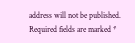address will not be published. Required fields are marked *